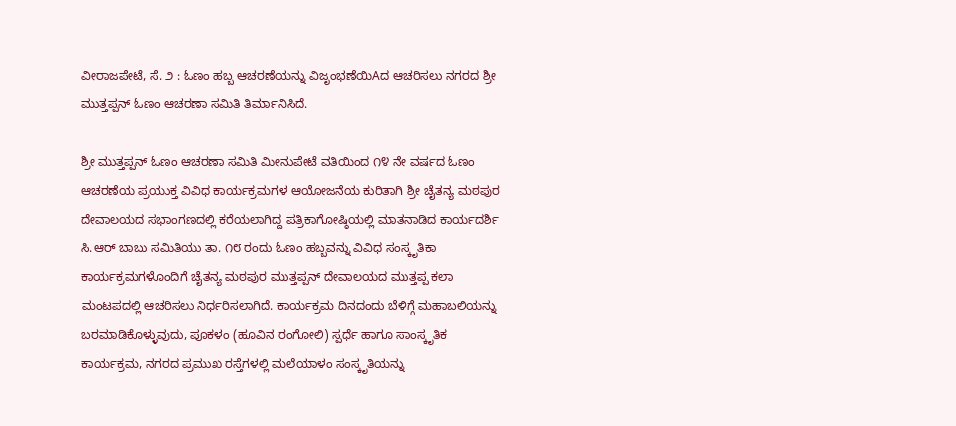ವೀರಾಜಪೇಟೆ, ಸೆ. ೨ : ಓಣಂ ಹಬ್ಬ ಆಚರಣೆಯನ್ನು ವಿಜೃಂಭಣೆಯಿAದ ಆಚರಿಸಲು ನಗರದ ಶ್ರೀ ಮುತ್ತಪ್ಪನ್ ಓಣಂ ಆಚರಣಾ ಸಮಿತಿ ತಿರ್ಮಾನಿಸಿದೆ.

ಶ್ರೀ ಮುತ್ತಪ್ಪನ್ ಓಣಂ ಆಚರಣಾ ಸಮಿತಿ ಮೀನುಪೇಟೆ ವತಿಯಿಂದ ೧೪ ನೇ ವರ್ಷದ ಓಣಂ ಆಚರಣೆಯ ಪ್ರಯುಕ್ತ ವಿವಿಧ ಕಾರ್ಯಕ್ರಮಗಳ ಆಯೋಜನೆಯ ಕುರಿತಾಗಿ ಶ್ರೀ ಚೈತನ್ಯ ಮಠಪುರ ದೇವಾಲಯದ ಸಭಾಂಗಣದಲ್ಲಿ ಕರೆಯಲಾಗಿದ್ದ ಪತ್ರಿಕಾಗೋಷ್ಠಿಯಲ್ಲಿ ಮಾತನಾಡಿದ ಕಾರ್ಯದರ್ಶಿ ಸಿ.ಆರ್ ಬಾಬು ಸಮಿತಿಯು ತಾ. ೧೮ ರಂದು ಓಣಂ ಹಬ್ಬವನ್ನು ವಿವಿಧ ಸಂಸ್ಕೃತಿಕಾ ಕಾರ್ಯಕ್ರಮಗಳೊಂದಿಗೆ ಚೈತನ್ಯ ಮಠಪುರ ಮುತ್ತಪ್ಪನ್ ದೇವಾಲಯದ ಮುತ್ತಪ್ಪ ಕಲಾ ಮಂಟಪದಲ್ಲಿ ಆಚರಿಸಲು ನಿರ್ಧರಿಸಲಾಗಿದೆ. ಕಾರ್ಯಕ್ರಮ ದಿನದಂದು ಬೆಳಿಗ್ಗೆ ಮಹಾಬಲಿಯನ್ನು ಬರಮಾಡಿಕೊಳ್ಳುವುದು, ಪೂಕಳಂ (ಹೂವಿನ ರಂಗೋಲಿ) ಸ್ಪರ್ಧೆ ಹಾಗೂ ಸಾಂಸ್ಕೃತಿಕ ಕಾರ್ಯಕ್ರಮ, ನಗರದ ಪ್ರಮುಖ ರಸ್ತೆಗಳಲ್ಲಿ ಮಲೆಯಾಳಂ ಸಂಸ್ಕೃತಿಯನ್ನು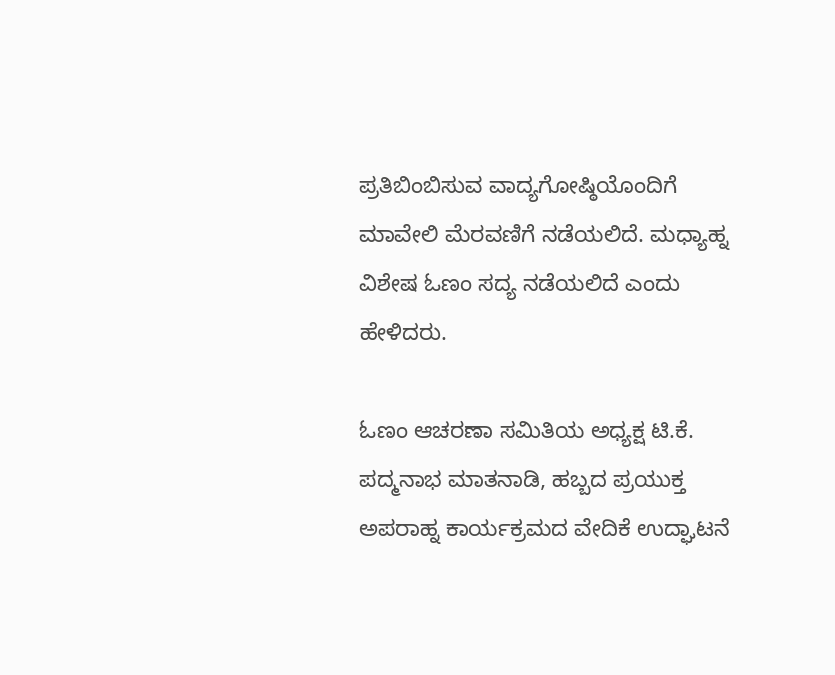ಪ್ರತಿಬಿಂಬಿಸುವ ವಾದ್ಯಗೋಷ್ಠಿಯೊಂದಿಗೆ ಮಾವೇಲಿ ಮೆರವಣಿಗೆ ನಡೆಯಲಿದೆ. ಮಧ್ಯಾಹ್ನ ವಿಶೇಷ ಓಣಂ ಸದ್ಯ ನಡೆಯಲಿದೆ ಎಂದು ಹೇಳಿದರು.

ಓಣಂ ಆಚರಣಾ ಸಮಿತಿಯ ಅಧ್ಯಕ್ಷ ಟಿ.ಕೆ. ಪದ್ಮನಾಭ ಮಾತನಾಡಿ, ಹಬ್ಬದ ಪ್ರಯುಕ್ತ ಅಪರಾಹ್ನ ಕಾರ್ಯಕ್ರಮದ ವೇದಿಕೆ ಉದ್ಘಾಟನೆ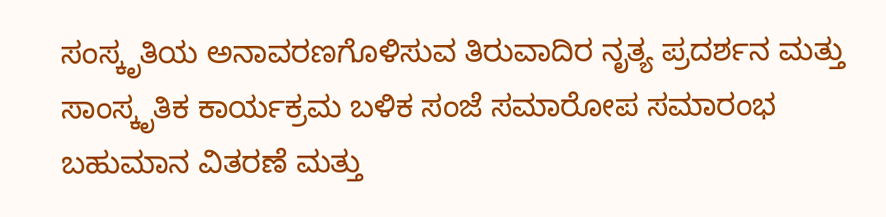ಸಂಸ್ಕೃತಿಯ ಅನಾವರಣಗೊಳಿಸುವ ತಿರುವಾದಿರ ನೃತ್ಯ ಪ್ರದರ್ಶನ ಮತ್ತು ಸಾಂಸ್ಕೃತಿಕ ಕಾರ್ಯಕ್ರಮ ಬಳಿಕ ಸಂಜೆ ಸಮಾರೋಪ ಸಮಾರಂಭ ಬಹುಮಾನ ವಿತರಣೆ ಮತ್ತು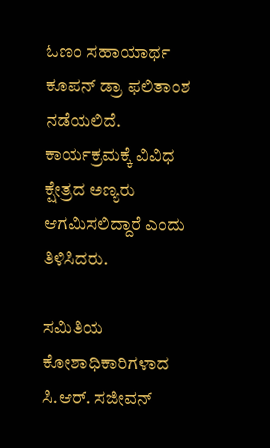ಓಣಂ ಸಹಾಯಾರ್ಥ ಕೂಪನ್ ಡ್ರಾ ಫಲಿತಾಂಶ ನಡೆಯಲಿದೆ. ಕಾರ್ಯಕ್ರಮಕ್ಕೆ ವಿವಿಧ ಕ್ಷೇತ್ರದ ಅಣ್ಯರು ಆಗಮಿಸಲಿದ್ದಾರೆ ಎಂದು ತಿಳಿಸಿದರು.

ಸಮಿತಿಯ ಕೋಶಾಧಿಕಾರಿಗಳಾದ ಸಿ.ಆರ್. ಸಜೀವನ್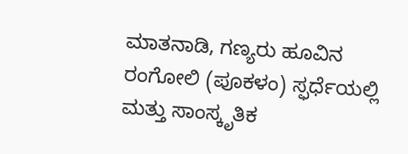ಮಾತನಾಡಿ, ಗಣ್ಯರು ಹೂವಿನ ರಂಗೋಲಿ (ಪೂಕಳಂ) ಸ್ಫರ್ಧೆಯಲ್ಲಿ ಮತ್ತು ಸಾಂಸ್ಕೃತಿಕ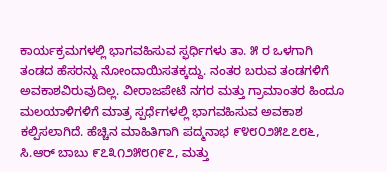ಕಾರ್ಯಕ್ರಮಗಳಲ್ಲಿ ಭಾಗವಹಿಸುವ ಸ್ಫರ್ಧಿಗಳು ತಾ. ೫ ರ ಒಳಗಾಗಿ ತಂಡದ ಹೆಸರನ್ನು ನೋಂದಾಯಿಸತಕ್ಕದ್ದು. ನಂತರ ಬರುವ ತಂಡಗಳಿಗೆ ಅವಕಾಶವಿರುವುದಿಲ್ಲ. ವೀರಾಜಪೇಟೆ ನಗರ ಮತ್ತು ಗ್ರಾಮಾಂತರ ಹಿಂದೂ ಮಲಯಾಳಿಗಳಿಗೆ ಮಾತ್ರ ಸ್ಪರ್ಧೆಗಳಲ್ಲಿ ಭಾಗವಹಿಸುವ ಅವಕಾಶ ಕಲ್ಪಿಸಲಾಗಿದೆ. ಹೆಚ್ಚಿನ ಮಾಹಿತಿಗಾಗಿ ಪದ್ಮನಾಭ ೯೪೮೦೨೫೭೭೮೬, ಸಿ.ಆರ್ ಬಾಬು ೯೭೩೧೨೫೮೧೯೭, ಮತ್ತು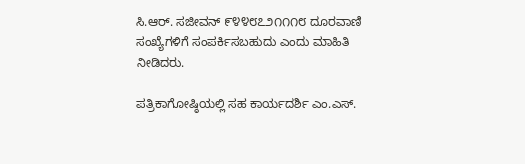ಸಿ.ಆರ್. ಸಜೀವನ್ ೯೪೪೮೭೨೧೧೧೮ ದೂರವಾಣಿ ಸಂಖ್ಯೆಗಳಿಗೆ ಸಂಪರ್ಕಿಸಬಹುದು ಎಂದು ಮಾಹಿತಿ ನೀಡಿದರು.

ಪತ್ರಿಕಾಗೋಷ್ಠಿಯಲ್ಲಿ ಸಹ ಕಾರ್ಯದರ್ಶಿ ಎಂ.ಎಸ್.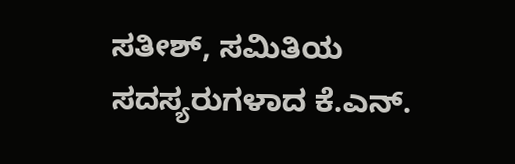ಸತೀಶ್, ಸಮಿತಿಯ ಸದಸ್ಯರುಗಳಾದ ಕೆ.ಎನ್.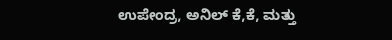ಉಪೇಂದ್ರ, ಅನಿಲ್ ಕೆ,ಕೆ, ಮತ್ತು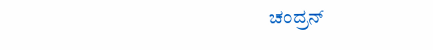ಚಂದ್ರನ್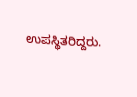ಉಪಸ್ಥಿತರಿದ್ದರು.